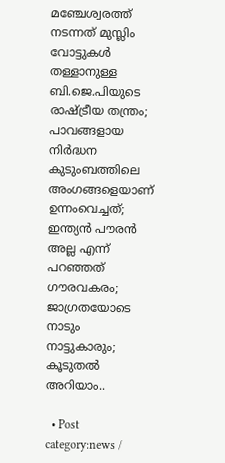മഞ്ചേശ്വരത്ത് നടന്നത് മുസ്ലിം വോട്ടുകൾ തള്ളാനുള്ള ബി.ജെ.പിയുടെ രാഷ്ട്രീയ തന്ത്രം; പാവങ്ങളായ നിർദ്ധന കുടുംബത്തിലെ അംഗങ്ങളെയാണ് ഉന്നംവെച്ചത്; ഇന്ത്യൻ പൗരൻ അല്ല എന്ന് പറഞ്ഞത് ഗൗരവകരം; ജാഗ്രതയോടെ നാടും നാട്ടുകാരും; കൂടുതൽ അറിയാം..

  • Post category:news /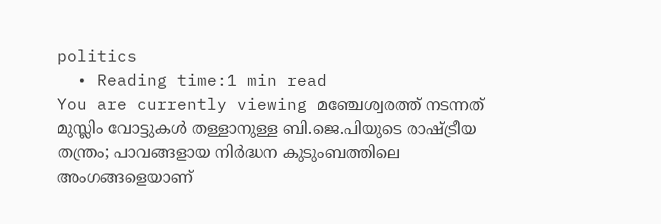politics
  • Reading time:1 min read
You are currently viewing മഞ്ചേശ്വരത്ത് നടന്നത് മുസ്ലിം വോട്ടുകൾ തള്ളാനുള്ള ബി.ജെ.പിയുടെ രാഷ്ട്രീയ തന്ത്രം; പാവങ്ങളായ നിർദ്ധന കുടുംബത്തിലെ അംഗങ്ങളെയാണ്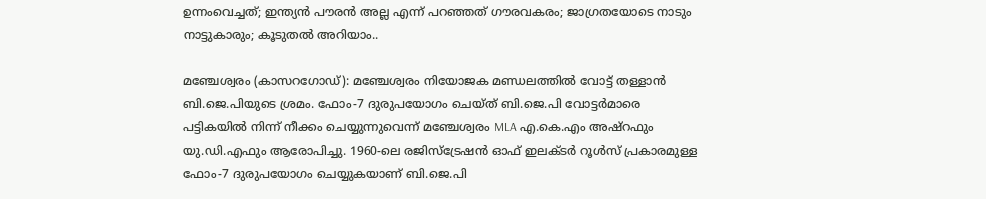ഉന്നംവെച്ചത്; ഇന്ത്യൻ പൗരൻ അല്ല എന്ന് പറഞ്ഞത് ഗൗരവകരം; ജാഗ്രതയോടെ നാടും നാട്ടുകാരും; കൂടുതൽ അറിയാം..

മഞ്ചേശ്വരം (കാസറഗോഡ്): മഞ്ചേശ്വരം നിയോജക മണ്ഡലത്തിൽ വോട്ട് തള്ളാൻ ബി.ജെ.പിയുടെ ശ്രമം. ഫോം-7 ദുരുപയോഗം ചെയ്ത് ബി.ജെ.പി വോട്ടർമാരെ പട്ടികയിൽ നിന്ന് നീക്കം ചെയ്യുന്നുവെന്ന് മഞ്ചേശ്വരം MLA എ.കെ.എം അഷ്റഫും യു.ഡി.എഫും ആരോപിച്ചു. 1960-ലെ രജിസ്ട്രേഷൻ ഓഫ് ഇലക്ടർ റൂൾസ് പ്രകാരമുള്ള ഫോം-7 ദുരുപയോഗം ചെയ്യുകയാണ് ബി.ജെ.പി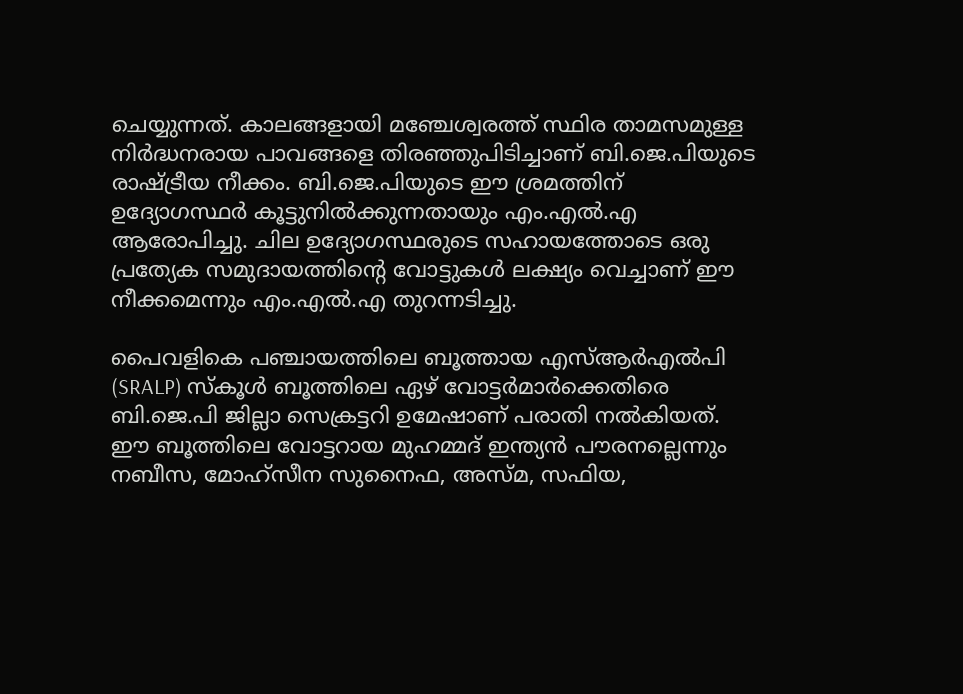ചെയ്യുന്നത്. കാലങ്ങളായി മഞ്ചേശ്വരത്ത് സ്ഥിര താമസമുള്ള നിർദ്ധനരായ പാവങ്ങളെ തിരഞ്ഞുപിടിച്ചാണ് ബി.ജെ.പിയുടെ രാഷ്ട്രീയ നീക്കം. ബി.ജെ.പിയുടെ ഈ ശ്രമത്തിന് ഉദ്യോഗസ്ഥർ കൂട്ടുനിൽക്കുന്നതായും എം.എൽ.എ ആരോപിച്ചു. ചില ഉദ്യോഗസ്ഥരുടെ സഹായത്തോടെ ഒരു പ്രത്യേക സമുദായത്തിൻ്റെ വോട്ടുകൾ ലക്ഷ്യം വെച്ചാണ് ഈ നീക്കമെന്നും എം.എൽ.എ തുറന്നടിച്ചു.

പൈവളികെ പഞ്ചായത്തിലെ ബൂത്തായ എസ്ആർഎൽപി (SRALP) സ്കൂൾ ബൂത്തിലെ ഏഴ് വോട്ടർമാർക്കെതിരെ ബി.ജെ.പി ജില്ലാ സെക്രട്ടറി ഉമേഷാണ് പരാതി നൽകിയത്. ഈ ബൂത്തിലെ വോട്ടറായ മുഹമ്മദ് ഇന്ത്യൻ പൗരനല്ലെന്നും നബീസ, മോഹ്സീന സുനൈഫ, അസ്മ, സഫിയ,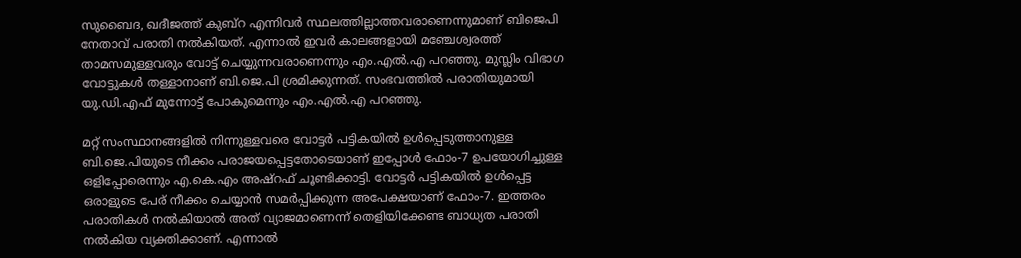സുബൈദ, ഖദീജത്ത് കുബ്റ എന്നിവർ സ്ഥലത്തില്ലാത്തവരാണെന്നുമാണ് ബിജെപി നേതാവ് പരാതി നൽകിയത്. എന്നാൽ ഇവർ കാലങ്ങളായി മഞ്ചേശ്വരത്ത് താമസമുള്ളവരും വോട്ട് ചെയ്യുന്നവരാണെന്നും എം.എൽ.എ പറഞ്ഞു. മുസ്ലിം വിഭാഗ വോട്ടുകൾ തള്ളാനാണ് ബി.ജെ.പി ശ്രമിക്കുന്നത്. സംഭവത്തിൽ പരാതിയുമായി യു.ഡി.എഫ് മുന്നോട്ട് പോകുമെന്നും എം.എൽ.എ പറഞ്ഞു.

മറ്റ് സംസ്ഥാനങ്ങളിൽ നിന്നുള്ളവരെ വോട്ടർ പട്ടികയിൽ ഉൾപ്പെടുത്താനുള്ള ബി.ജെ.പിയുടെ നീക്കം പരാജയപ്പെട്ടതോടെയാണ് ഇപ്പോൾ ഫോം-7 ഉപയോഗിച്ചുള്ള ഒളിപ്പോരെന്നും എ.കെ.എം അഷ്റഫ് ചൂണ്ടിക്കാട്ടി. വോട്ടർ പട്ടികയിൽ ഉൾപ്പെട്ട ഒരാളുടെ പേര് നീക്കം ചെയ്യാൻ സമർപ്പിക്കുന്ന അപേക്ഷയാണ് ഫോം-7. ഇത്തരം പരാതികൾ നൽകിയാൽ അത് വ്യാജമാണെന്ന് തെളിയിക്കേണ്ട ബാധ്യത പരാതി നൽകിയ വ്യക്തിക്കാണ്. എന്നാൽ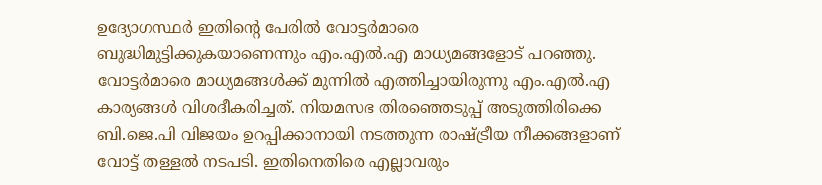ഉദ്യോഗസ്ഥർ ഇതിൻ്റെ പേരിൽ വോട്ടർമാരെ ബുദ്ധിമുട്ടിക്കുകയാണെന്നും എം.എൽ.എ മാധ്യമങ്ങളോട് പറഞ്ഞു. വോട്ടർമാരെ മാധ്യമങ്ങൾക്ക് മുന്നിൽ എത്തിച്ചായിരുന്നു എം.എൽ.എ കാര്യങ്ങൾ വിശദീകരിച്ചത്. നിയമസഭ തിരഞ്ഞെടുപ്പ്‌ അടുത്തിരിക്കെ ബി.ജെ.പി വിജയം ഉറപ്പിക്കാനായി നടത്തുന്ന രാഷ്ട്രീയ നീക്കങ്ങളാണ് വോട്ട് തള്ളൽ നടപടി. ഇതിനെതിരെ എല്ലാവരും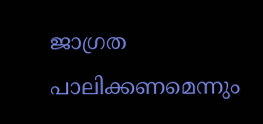ജാഗ്രത പാലിക്കണമെന്നും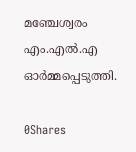മഞ്ചേശ്വരം എം.എൽ.എ ഓർമ്മപ്പെടുത്തി.

0Shares